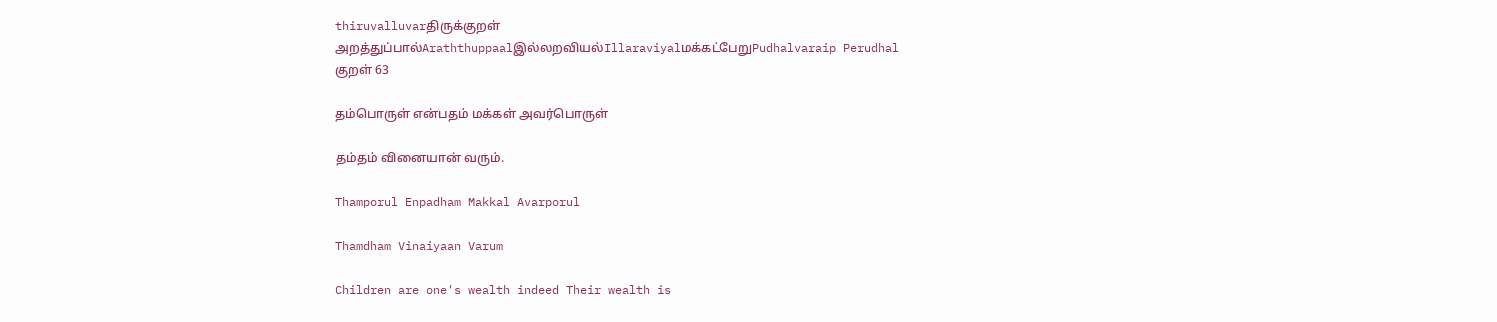thiruvalluvarதிருக்குறள்
அறத்துப்பால்Araththuppaalஇல்லறவியல்Illaraviyalமக்கட்பேறுPudhalvaraip Perudhal
குறள் 63

தம்பொருள் என்பதம் மக்கள் அவர்பொருள்

தம்தம் வினையான் வரும்.

Thamporul Enpadham Makkal Avarporul

Thamdham Vinaiyaan Varum

Children are one's wealth indeed Their wealth is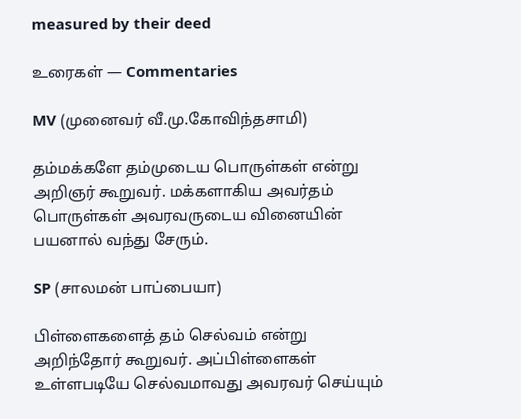measured by their deed

உரைகள் — Commentaries

MV (முனைவர் வீ.மு.கோவிந்தசாமி)

தம்மக்களே தம்முடைய பொருள்கள் என்று அறிஞர் கூறுவர். மக்களாகிய அவர்தம் பொருள்கள் அவரவருடைய வினையின் பயனால் வந்து சேரும்.

SP (சாலமன் பாப்பையா)

பிள்ளைகளைத் தம் செல்வம் என்று அறிந்தோர் கூறுவர். அப்பிள்ளைகள் உள்ளபடியே செல்வமாவது அவரவர் செய்யும்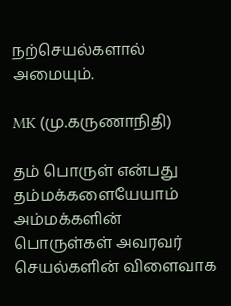நற்செயல்களால் அமையும்.

MK (மு.கருணாநிதி)

தம் பொருள் என்பது தம்மக்களையேயாம் அம்மக்களின் பொருள்கள் அவரவர் செயல்களின் விளைவாக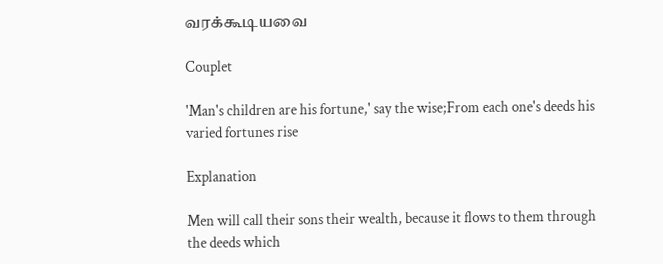வரக்கூடியவை

Couplet

'Man's children are his fortune,' say the wise;From each one's deeds his varied fortunes rise

Explanation

Men will call their sons their wealth, because it flows to them through the deeds which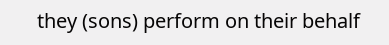they (sons) perform on their behalf